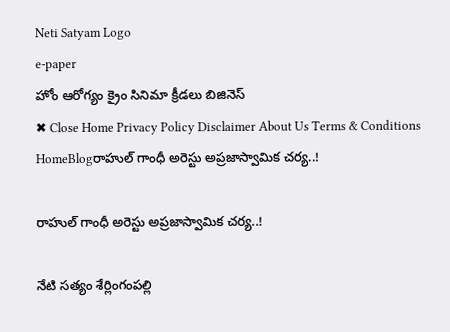Neti Satyam Logo
e-paper
హోం ఆరోగ్యం క్రైం సినిమా క్రీడలు బిజినెస్
✖ Close Home Privacy Policy Disclaimer About Us Terms & Conditions
HomeBlogరాహుల్ గాంధీ అరెస్టు అప్రజాస్వామిక చర్య..!

రాహుల్ గాంధీ అరెస్టు అప్రజాస్వామిక చర్య..!

నేటి సత్యం శేర్లింగంపల్లి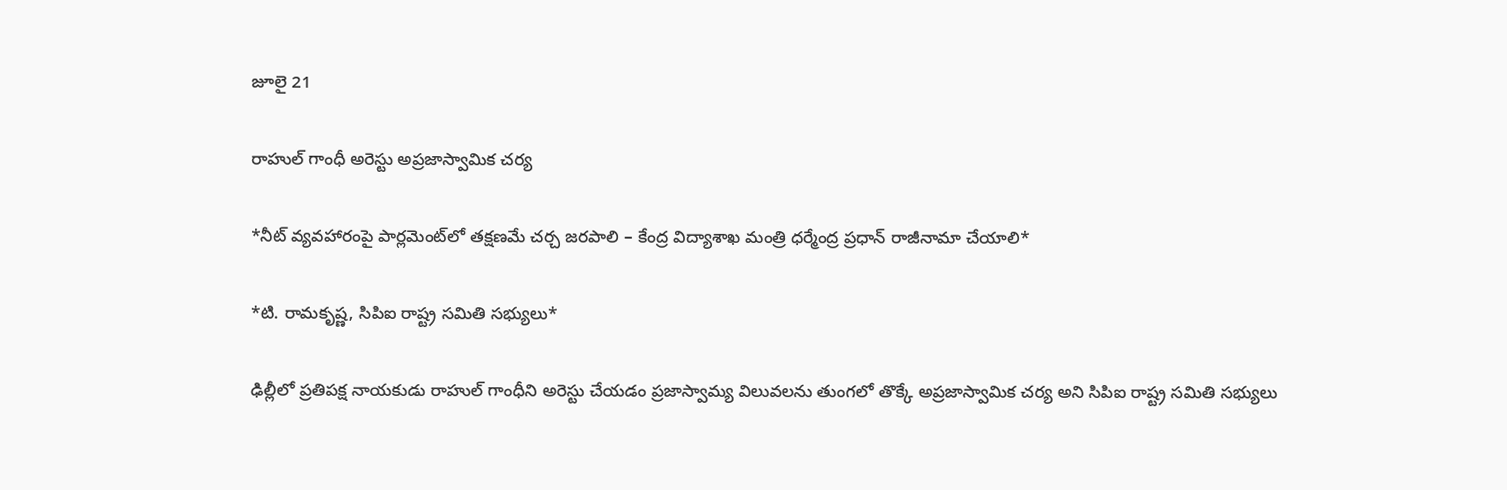జూలై 21

రాహుల్ గాంధీ అరెస్టు అప్రజాస్వామిక చర్య

*నీట్ వ్యవహారంపై పార్లమెంట్‌లో తక్షణమే చర్చ జరపాలి – కేంద్ర విద్యాశాఖ మంత్రి ధర్మేంద్ర ప్రధాన్ రాజీనామా చేయాలి*

*టి. రామకృష్ణ, సిపిఐ రాష్ట్ర సమితి సభ్యులు*

ఢిల్లీలో ప్రతిపక్ష నాయకుడు రాహుల్ గాంధీని అరెస్టు చేయడం ప్రజాస్వామ్య విలువలను తుంగలో తొక్కే అప్రజాస్వామిక చర్య అని సిపిఐ రాష్ట్ర సమితి సభ్యులు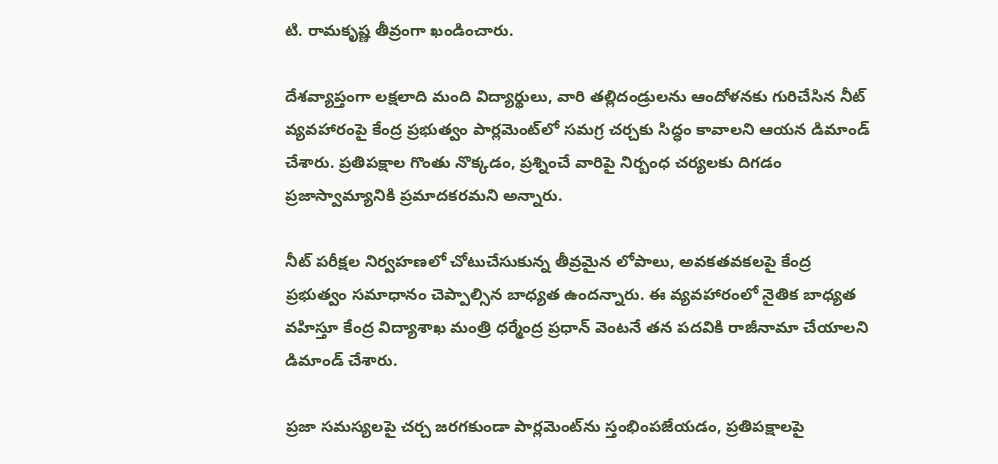టి. రామకృష్ణ తీవ్రంగా ఖండించారు.

దేశవ్యాప్తంగా లక్షలాది మంది విద్యార్థులు, వారి తల్లిదండ్రులను ఆందోళనకు గురిచేసిన నీట్ వ్యవహారంపై కేంద్ర ప్రభుత్వం పార్లమెంట్‌లో సమగ్ర చర్చకు సిద్ధం కావాలని ఆయన డిమాండ్ చేశారు. ప్రతిపక్షాల గొంతు నొక్కడం, ప్రశ్నించే వారిపై నిర్బంధ చర్యలకు దిగడం ప్రజాస్వామ్యానికి ప్రమాదకరమని అన్నారు.

నీట్ పరీక్షల నిర్వహణలో చోటుచేసుకున్న తీవ్రమైన లోపాలు, అవకతవకలపై కేంద్ర ప్రభుత్వం సమాధానం చెప్పాల్సిన బాధ్యత ఉందన్నారు. ఈ వ్యవహారంలో నైతిక బాధ్యత వహిస్తూ కేంద్ర విద్యాశాఖ మంత్రి ధర్మేంద్ర ప్రధాన్ వెంటనే తన పదవికి రాజీనామా చేయాలని డిమాండ్ చేశారు.

ప్రజా సమస్యలపై చర్చ జరగకుండా పార్లమెంట్‌ను స్తంభింపజేయడం, ప్రతిపక్షాలపై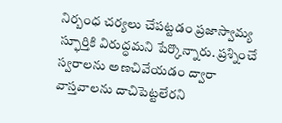నిర్బంధ చర్యలు చేపట్టడం ప్రజాస్వామ్య స్ఫూర్తికి విరుద్ధమని పేర్కొన్నారు. ప్రశ్నించే స్వరాలను అణచివేయడం ద్వారా వాస్తవాలను దాచిపెట్టలేరని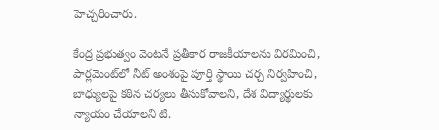హెచ్చరించారు.

కేంద్ర ప్రభుత్వం వెంటనే ప్రతీకార రాజకీయాలను విరమించి, పార్లమెంట్‌లో నీట్ అంశంపై పూర్తి స్థాయి చర్చ నిర్వహించి, బాధ్యులపై కఠిన చర్యలు తీసుకోవాలని, దేశ విద్యార్థులకు న్యాయం చేయాలని టి.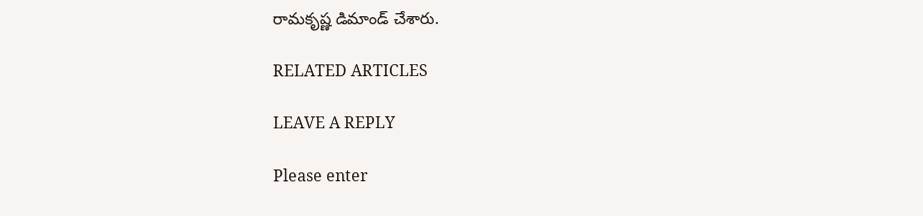రామకృష్ణ డిమాండ్ చేశారు.

RELATED ARTICLES

LEAVE A REPLY

Please enter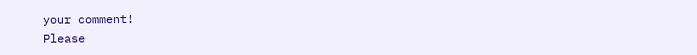your comment!
Please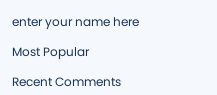enter your name here

Most Popular

Recent Comments